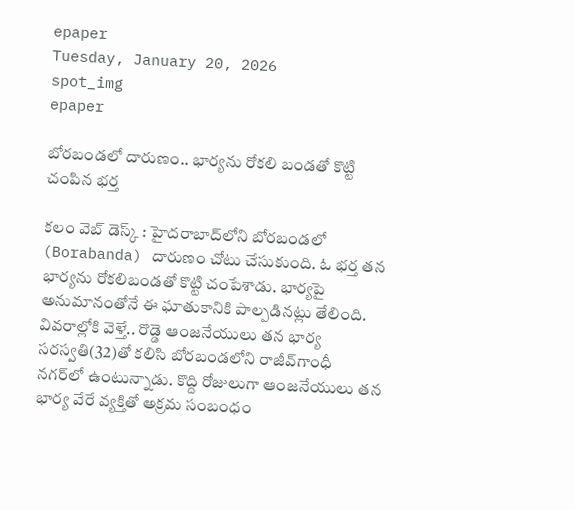epaper
Tuesday, January 20, 2026
spot_img
epaper

బోర‌బండలో దారుణం.. భార్య‌ను రోకలి బండతో కొట్టి చంపిన భర్త

క‌లం వెబ్ డెస్క్ : హైద‌రాబాద్‌లోని బోర‌బండ‌లో (Borabanda) దారుణం చోటు చేసుకుంది. ఓ భ‌ర్త త‌న భార్య‌ను రోక‌లిబండ‌తో కొట్టి చంపేశాడు. భార్య‌పై అనుమానంతోనే ఈ ఘాతుకానికి పాల్ప‌డిన‌ట్లు తేలింది. వివ‌రాల్లోకి వెళ్తే.. రొడ్డె ఆంజ‌నేయులు త‌న భార్య సరస్వతి(32)తో క‌లిసి బోర‌బండ‌లోని రాజీవ్‌గాంధీ న‌గ‌ర్‌లో ఉంటున్నాడు. కొద్ది రోజులుగా ఆంజ‌నేయులు త‌న‌ భార్య వేరే వ్య‌క్తితో అక్ర‌మ సంబంధం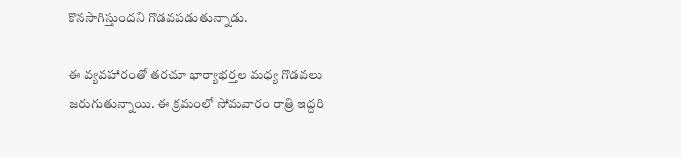కొన‌సాగిస్తుంద‌ని గొడ‌వ‌ప‌డుతున్నాడు.

ఈ వ్య‌వ‌హారంతో త‌ర‌చూ భార్యాభర్త‌ల మ‌ధ్య గొడ‌వ‌లు జ‌రుగుతున్నాయి. ఈ క్ర‌మంలో సోమ‌వారం రాత్రి ఇద్ద‌రి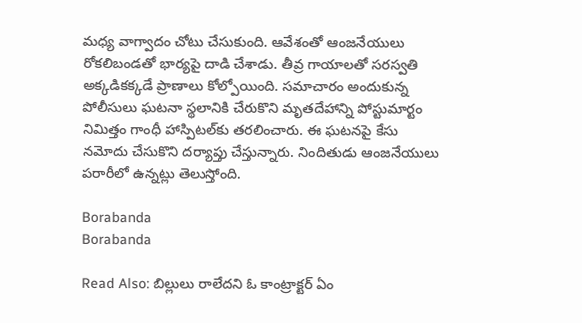మ‌ధ్య వాగ్వాదం చోటు చేసుకుంది. ఆవేశంతో ఆంజ‌నేయులు రోక‌లిబండ‌తో భార్య‌పై దాడి చేశాడు. తీవ్ర గాయాలతో సరస్వతి అక్కడికక్కడే ప్రాణాలు కోల్పోయింది. సమాచారం అందుకున్న పోలీసులు ఘటనా స్థలానికి చేరుకొని మృతదేహాన్ని పోస్టుమార్టం నిమిత్తం గాంధీ హాస్పిటల్‌కు తరలించారు. ఈ ఘ‌ట‌న‌పై కేసు నమోదు చేసుకొని దర్యాప్తు చేస్తున్నారు. నిందితుడు ఆంజ‌నేయులు పరారీలో ఉన్నట్లు తెలుస్తోంది.

Borabanda
Borabanda

Read Also: బిల్లులు రాలేదని ఓ కాంట్రాక్టర్ ఏం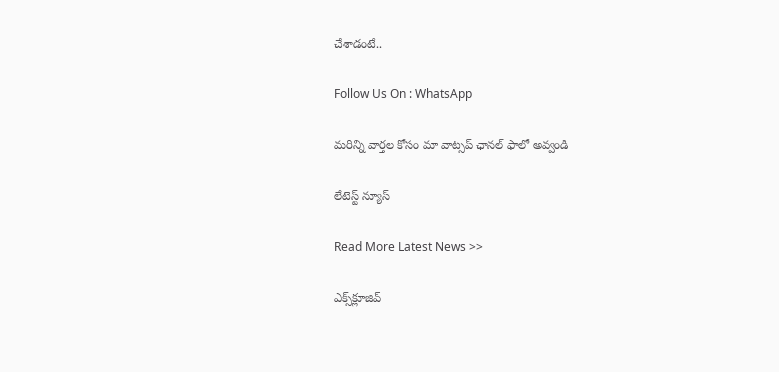చేశాడంటే..

Follow Us On : WhatsApp

మ‌రిన్ని వార్త‌ల కోసం మా వాట్స‌ప్ ఛాన‌ల్ ఫాలో అవ్వండి

లేటెస్ట్ న్యూస్‌

Read More Latest News >>

ఎక్స్‌క్లూజివ్‌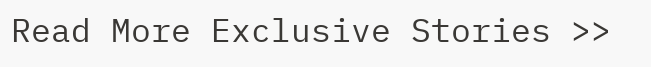Read More Exclusive Stories >>